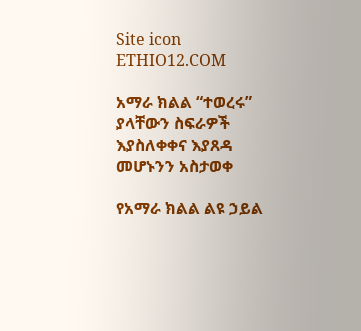Site icon ETHIO12.COM

አማራ ክልል “ተወረሩ” ያላቸውን ስፍራዎች እያስለቀቀና እያጸዳ መሆኑንን አስታወቀ

የአማራ ክልል ልዩ ኃይል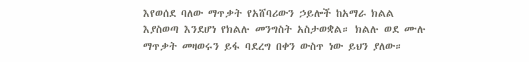እየወሰደ ባለው ማጥቃት የአሸባሪውን ኃይሎች ከአማራ ክልል እያስወጣ እንደሆነ የክልሉ መንግስት አስታወቋል። ክልሉ ወደ ሙሉ ማጥቃት መዛወሩን ይፋ ባደረግ በቀን ውስጥ ነው ይህን ያለው።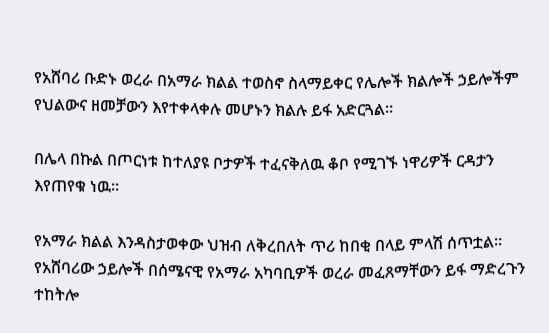የአሸባሪ ቡድኑ ወረራ በአማራ ክልል ተወስኖ ስላማይቀር የሌሎች ክልሎች ኃይሎችም የህልውና ዘመቻውን እየተቀላቀሉ መሆኑን ክልሉ ይፋ አድርጓል።

በሌላ በኩል በጦርነቱ ከተለያዩ ቦታዎች ተፈናቅለዉ ቆቦ የሚገኙ ነዋሪዎች ርዳታን እየጠየቁ ነዉ።

የአማራ ክልል እንዳስታወቀው ህዝብ ለቅረበለት ጥሪ ከበቂ በላይ ምላሽ ሰጥቷል። የአሸባሪው ኃይሎች በሰሜናዊ የአማራ አካባቢዎች ወረራ መፈጸማቸውን ይፋ ማድረጉን ተከትሎ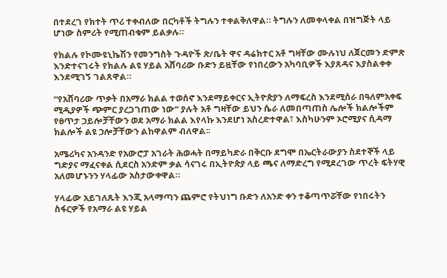በተደረገ የክተት ጥሪ ተቀብለው በርካቶች ትግሉን ተቀልቅለዋል። ትግሉን ለመቀላቀል በዝግጅት ላይ ሆነው ስምሪት የሚጠብቁም ይልቃሉ።

የክልሉ የኮሙዩኒኬሽን የመንግስት ጉዳዮች ጽ/ቤት ዋና ዳሬክተር አቶ ግዛቸው ሙሉነህ ለጀርመን ድምጽ እንድተናገሩት የክልሉ ልዩ ሃይል አሸባሪው ቡድን ይዟቸው የነበረውን አካባቢዎች እያጸዳና እያስልቀቀ እንደሚገኝ ገልጸዋል።

“የአሸባሪው ጥቃት በአማራ ክልል ተወሰኖ እንደማይቀርና ኢትዮጵያን ለማፍረስ እንደሚሰራ በዓለምአቀፍ ሚዲያዎች ጭምር ያረጋገጠው ነው” ያሉት አቶ ግዛቸው ይህን ሴራ ለመበጣጠስ ሌሎች ክልሎችም የፀጥታ ኃይሎቻቸውን ወደ አማራ ክልል እየላኩ እንደሆነ አስረድተዋል፣ እስካሁንም ኦሮሚያና ሲዳማ ክልሎች ልዩ ኃሎቻቸውን ልከዋልም ብለዋል፡፡

አሜሪካና አንዳንድ የአውሮፓ አገራት ሕወሓት በማይካድራ በቅርቡ ደግሞ በኤርትራውያን ስደተኞች ላይ ግድያና ማፈናቀል ሲደርስ አንድም ቃል ሳናገሩ በኢትዮጵያ ላይ ጫና ለማድረግ የሚደረገው ጥረት ፍትሃዊ አለመሆኑንን ሃላፊው አስታውቀዋል።

ሃላፊው አይገለጹት እንጂ አላማጣን ጨምሮ የትህነግ ቡድን ለአንድ ቀን ተቆጣጥሯቸው የነበሩትን ስፋርዎች የአማራ ልዩ ሃይል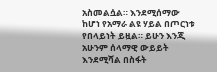አስመልሷል። እንደሚሰማው ከሆነ የአማራ ልዩ ሃይል በጦርነቱ የበላይነት ይዟል። ይሁን እንጂ አሁንም ሰላማዊ ውይይት እንደሚሻል በስፋት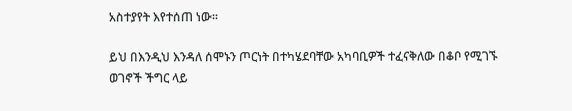አስተያየት እየተሰጠ ነው።

ይህ በእንዲህ እንዳለ ሰሞኑን ጦርነት በተካሄደባቸው አካባቢዎች ተፈናቅለው በቆቦ የሚገኙ ወገኖች ችግር ላይ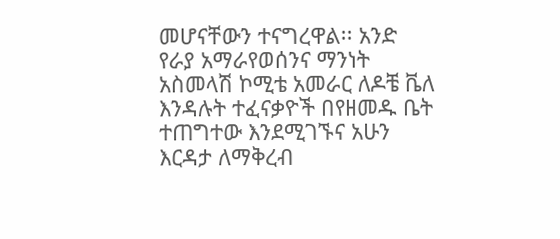መሆናቸውን ተናግረዋል፡፡ አንድ የራያ አማራየወሰንና ማንነት አስመላሽ ኮሚቴ አመራር ለዶቼ ቬለ እንዳሉት ተፈናቃዮች በየዘመዱ ቤት ተጠግተው እንደሚገኙና አሁን እርዳታ ለማቅረብ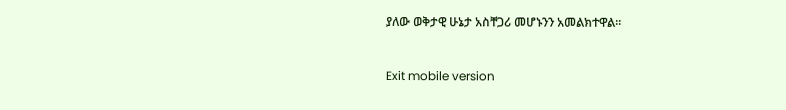ያለው ወቅታዊ ሁኔታ አስቸጋሪ መሆኑንን አመልክተዋል።


Exit mobile version